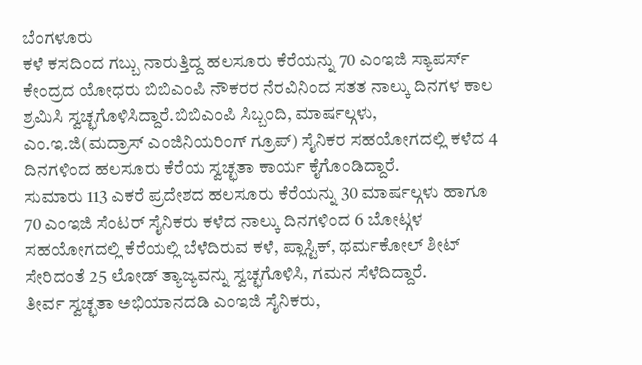ಬೆಂಗಳೂರು
ಕಳೆ ಕಸದಿಂದ ಗಬ್ಬು ನಾರುತ್ತಿದ್ದ ಹಲಸೂರು ಕೆರೆಯನ್ನು 70 ಎಂಇಜಿ ಸ್ಯಾಪರ್ಸ್ ಕೇಂದ್ರದ ಯೋಧರು ಬಿಬಿಎಂಪಿ ನೌಕರರ ನೆರವಿನಿಂದ ಸತತ ನಾಲ್ಕು ದಿನಗಳ ಕಾಲ ಶ್ರಮಿಸಿ ಸ್ವಚ್ಛಗೊಳಿಸಿದ್ದಾರೆ.ಬಿಬಿಎಂಪಿ ಸಿಬ್ಬಂದಿ, ಮಾರ್ಷಲ್ಗಳು, ಎಂ.ಇ.ಜಿ(ಮದ್ರಾಸ್ ಎಂಜಿನಿಯರಿಂಗ್ ಗ್ರೂಪ್) ಸೈನಿಕರ ಸಹಯೋಗದಲ್ಲಿ ಕಳೆದ 4 ದಿನಗಳಿಂದ ಹಲಸೂರು ಕೆರೆಯ ಸ್ವಚ್ಛತಾ ಕಾರ್ಯ ಕೈಗೊಂಡಿದ್ದಾರೆ.
ಸುಮಾರು 113 ಎಕರೆ ಪ್ರದೇಶದ ಹಲಸೂರು ಕೆರೆಯನ್ನು 30 ಮಾರ್ಷಲ್ಗಳು ಹಾಗೂ 70 ಎಂಇಜಿ ಸೆಂಟರ್ ಸೈನಿಕರು ಕಳೆದ ನಾಲ್ಕು ದಿನಗಳಿಂದ 6 ಬೋಟ್ಗಳ ಸಹಯೋಗದಲ್ಲಿ ಕೆರೆಯಲ್ಲಿ ಬೆಳೆದಿರುವ ಕಳೆ, ಪ್ಲಾಸ್ಟಿಕ್, ಥರ್ಮಕೋಲ್ ಶೀಟ್ ಸೇರಿದಂತೆ 25 ಲೋಡ್ ತ್ಯಾಜ್ಯವನ್ನು ಸ್ವಚ್ಛಗೊಳಿಸಿ, ಗಮನ ಸೆಳೆದಿದ್ದಾರೆ.
ತೀರ್ವ ಸ್ವಚ್ಛತಾ ಅಭಿಯಾನದಡಿ ಎಂಇಜಿ ಸೈನಿಕರು,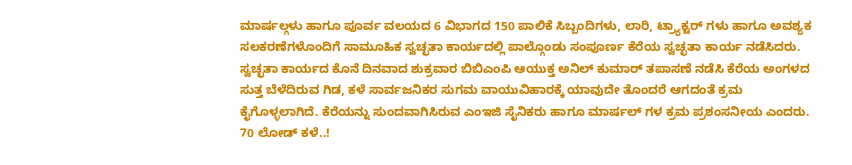ಮಾರ್ಷಲ್ಗಳು ಹಾಗೂ ಪೂರ್ವ ವಲಯದ 6 ವಿಭಾಗದ 150 ಪಾಲಿಕೆ ಸಿಬ್ಬಂದಿಗಳು, ಲಾರಿ, ಟ್ರ್ಯಾಕ್ಟರ್ ಗಳು ಹಾಗೂ ಅವಶ್ಯಕ ಸಲಕರಣೆಗಳೊಂದಿಗೆ ಸಾಮೂಹಿಕ ಸ್ವಚ್ಛತಾ ಕಾರ್ಯದಲ್ಲಿ ಪಾಲ್ಗೊಂಡು ಸಂಪೂರ್ಣ ಕೆರೆಯ ಸ್ವಚ್ಛತಾ ಕಾರ್ಯ ನಡೆಸಿದರು.
ಸ್ವಚ್ಛತಾ ಕಾರ್ಯದ ಕೊನೆ ದಿನವಾದ ಶುಕ್ರವಾರ ಬಿಬಿಎಂಪಿ ಆಯುಕ್ತ ಅನಿಲ್ ಕುಮಾರ್ ತಪಾಸಣೆ ನಡೆಸಿ ಕೆರೆಯ ಅಂಗಳದ ಸುತ್ತ ಬೆಳೆದಿರುವ ಗಿಡ, ಕಳೆ ಸಾರ್ವಜನಿಕರ ಸುಗಮ ವಾಯುವಿಹಾರಕ್ಕೆ ಯಾವುದೇ ತೊಂದರೆ ಆಗದಂತೆ ಕ್ರಮ ಕೈಗೊಳ್ಳಲಾಗಿದೆ. ಕೆರೆಯನ್ನು ಸುಂದವಾಗಿಸಿರುವ ಎಂಇಜಿ ಸೈನಿಕರು ಹಾಗೂ ಮಾರ್ಷಲ್ ಗಳ ಕ್ರಮ ಪ್ರಶಂಸನೀಯ ಎಂದರು.
70 ಲೋಡ್ ಕಳೆ..!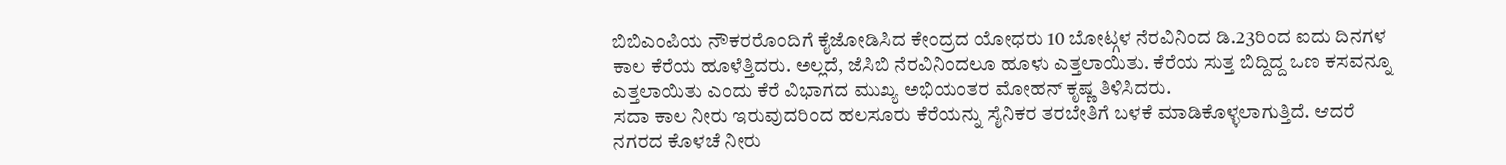ಬಿಬಿಎಂಪಿಯ ನೌಕರರೊಂದಿಗೆ ಕೈಜೋಡಿಸಿದ ಕೇಂದ್ರದ ಯೋಧರು 10 ಬೋಟ್ಗಳ ನೆರವಿನಿಂದ ಡಿ.23ರಿಂದ ಐದು ದಿನಗಳ ಕಾಲ ಕೆರೆಯ ಹೂಳೆತ್ತಿದರು. ಅಲ್ಲದೆ, ಜೆಸಿಬಿ ನೆರವಿನಿಂದಲೂ ಹೂಳು ಎತ್ತಲಾಯಿತು. ಕೆರೆಯ ಸುತ್ತ ಬಿದ್ದಿದ್ದ ಒಣ ಕಸವನ್ನೂ ಎತ್ತಲಾಯಿತು ಎಂದು ಕೆರೆ ವಿಭಾಗದ ಮುಖ್ಯ ಅಭಿಯಂತರ ಮೋಹನ್ ಕೃಷ್ಣ ತಿಳಿಸಿದರು.
ಸದಾ ಕಾಲ ನೀರು ಇರುವುದರಿಂದ ಹಲಸೂರು ಕೆರೆಯನ್ನು ಸೈನಿಕರ ತರಬೇತಿಗೆ ಬಳಕೆ ಮಾಡಿಕೊಳ್ಳಲಾಗುತ್ತಿದೆ. ಆದರೆ ನಗರದ ಕೊಳಚೆ ನೀರು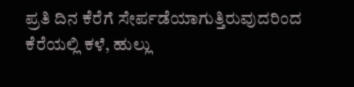ಪ್ರತಿ ದಿನ ಕೆರೆಗೆ ಸೇರ್ಪಡೆಯಾಗುತ್ತಿರುವುದರಿಂದ ಕೆರೆಯಲ್ಲಿ ಕಳೆ, ಹುಲ್ಲು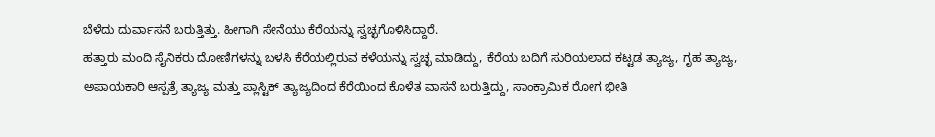ಬೆಳೆದು ದುರ್ವಾಸನೆ ಬರುತ್ತಿತ್ತು. ಹೀಗಾಗಿ ಸೇನೆಯು ಕೆರೆಯನ್ನು ಸ್ವಚ್ಛಗೊಳಿಸಿದ್ದಾರೆ.
ಹತ್ತಾರು ಮಂದಿ ಸೈನಿಕರು ದೋಣಿಗಳನ್ನು ಬಳಸಿ ಕೆರೆಯಲ್ಲಿರುವ ಕಳೆಯನ್ನು ಸ್ವಚ್ಛ ಮಾಡಿದ್ದು, ಕೆರೆಯ ಬದಿಗೆ ಸುರಿಯಲಾದ ಕಟ್ಟಡ ತ್ಯಾಜ್ಯ, ಗೃಹ ತ್ಯಾಜ್ಯ, ಅಪಾಯಕಾರಿ ಆಸ್ಪತ್ರೆ ತ್ಯಾಜ್ಯ ಮತ್ತು ಪ್ಲಾಸ್ಟಿಕ್ ತ್ಯಾಜ್ಯದಿಂದ ಕೆರೆಯಿಂದ ಕೊಳೆತ ವಾಸನೆ ಬರುತ್ತಿದ್ದು, ಸಾಂಕ್ರಾಮಿಕ ರೋಗ ಭೀತಿ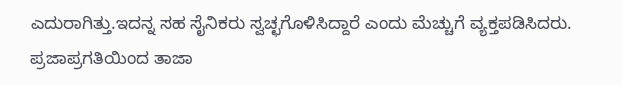ಎದುರಾಗಿತ್ತು.ಇದನ್ನ ಸಹ ಸೈನಿಕರು ಸ್ವಚ್ಛಗೊಳಿಸಿದ್ದಾರೆ ಎಂದು ಮೆಚ್ಚುಗೆ ವ್ಯಕ್ತಪಡಿಸಿದರು.
ಪ್ರಜಾಪ್ರಗತಿಯಿಂದ ತಾಜಾ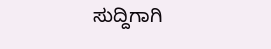ಸುದ್ದಿಗಾಗಿ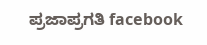ಪ್ರಜಾಪ್ರಗತಿ facebook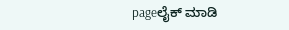pageಲೈಕ್ ಮಾಡಿ